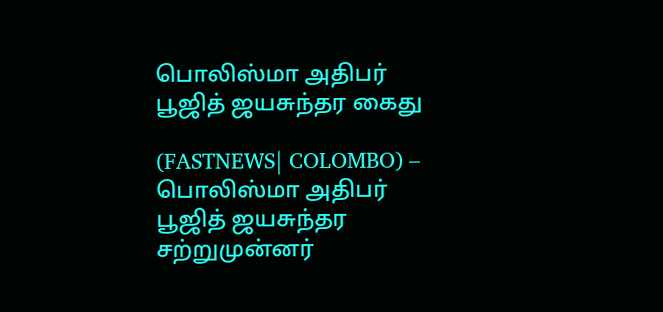பொலிஸ்மா அதிபர் பூஜித் ஜயசுந்தர கைது

(FASTNEWS| COLOMBO) – பொலிஸ்மா அதிபர் பூஜித் ஜயசுந்தர சற்றுமுன்னர்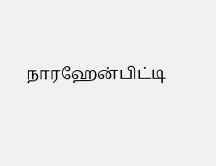நாரஹேன்பிட்டி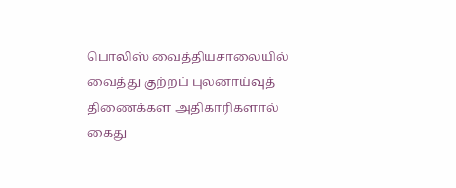பொலிஸ் வைத்தியசாலையில் வைத்து குற்றப் புலனாய்வுத் திணைக்கள அதிகாரிகளால் கைது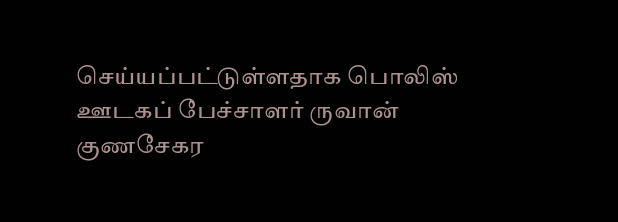செய்யப்பட்டுள்ளதாக பொலிஸ் ஊடகப் பேச்சாளர் ருவான் குணசேகர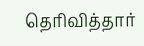தெரிவித்தார்